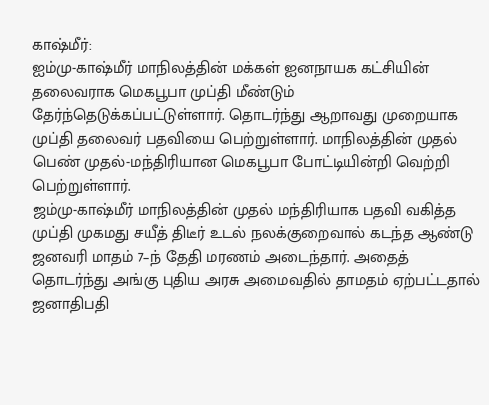காஷ்மீர்:
ஐம்மு-காஷ்மீர் மாநிலத்தின் மக்கள் ஐனநாயக கட்சியின் தலைவராக மெகபூபா முப்தி மீண்டும் தேர்ந்தெடுக்கப்பட்டுள்ளார். தொடர்ந்து ஆறாவது முறையாக முப்தி தலைவர் பதவியை பெற்றுள்ளார். மாநிலத்தின் முதல் பெண் முதல்-மந்திரியான மெகபூபா போட்டியின்றி வெற்றி பெற்றுள்ளார்.
ஜம்மு-காஷ்மீர் மாநிலத்தின் முதல் மந்திரியாக பதவி வகித்த முப்தி முகமது சயீத் திடீர் உடல் நலக்குறைவால் கடந்த ஆண்டு ஜனவரி மாதம் 7–ந் தேதி மரணம் அடைந்தார். அதைத் தொடர்ந்து அங்கு புதிய அரசு அமைவதில் தாமதம் ஏற்பட்டதால் ஜனாதிபதி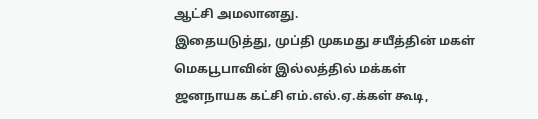ஆட்சி அமலானது.
இதையடுத்து, முப்தி முகமது சயீத்தின் மகள் மெகபூபாவின் இல்லத்தில் மக்கள் ஜனநாயக கட்சி எம்.எல்.ஏ.க்கள் கூடி,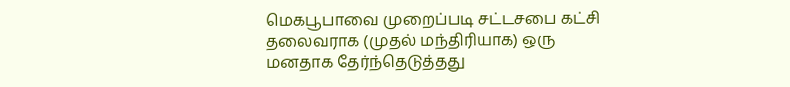மெகபூபாவை முறைப்படி சட்டசபை கட்சி தலைவராக (முதல் மந்திரியாக) ஒரு மனதாக தேர்ந்தெடுத்தது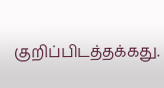குறிப்பிடத்தக்கது.